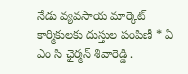నేడు వ్యవసాయ మార్కెట్ కార్మికులకు దుస్తుల పంపిణీ * ఏ ఎం సి ఛైర్మన్ శివారెడ్డి .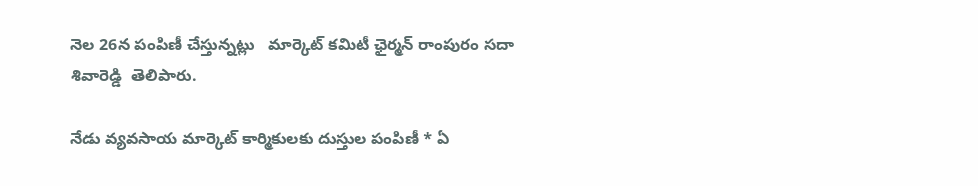నెల 26న పంపిణీ చేస్తున్నట్లు   మార్కెట్ కమిటీ ఛైర్మన్ రాంపురం సదా శివారెడ్డి  తెలిపారు.

నేడు వ్యవసాయ మార్కెట్ కార్మికులకు దుస్తుల పంపిణీ * ఏ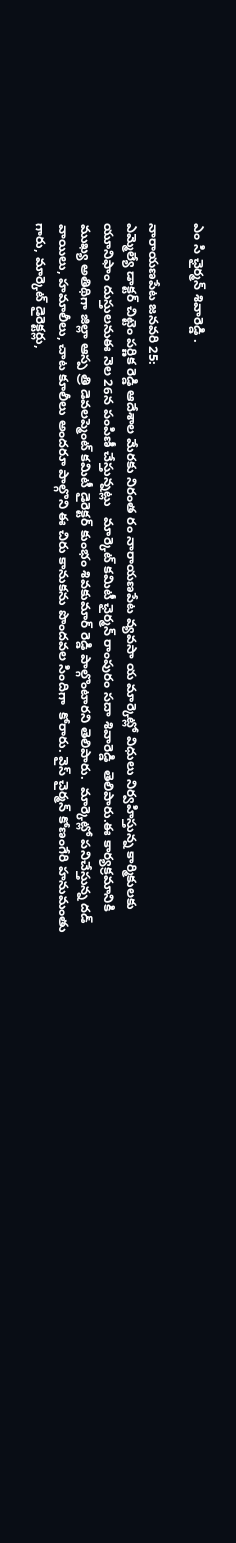ఎం సి ఛైర్మన్ శివారెడ్డి .

నారాయణపేట జనవరి 25:
ఎమ్మెల్యే డాక్టర్ చిట్టెం పర్ణిక రెడ్డి ఆదేశాల మేరకు నిరంత రం నారాయణపేట వ్యవసా య మార్కెట్లో విధులు నిర్వహిస్తున్న కార్మికులకు యూనిఫాం దుస్తులనుఈ నెల 26న పంపిణీ చేస్తున్నట్లు   మార్కెట్ కమిటీ ఛైర్మన్ రాంపురం సదా శివారెడ్డి  తెలిపారు.ఈ కార్యక్రమానికి ముఖ్య అతిథిగా జిల్లా ఆస్ప త్రి డెవలప్మెంట్ కమిటీ డైరెక్టర్ కుంభం శివకుమార్ రెడ్డి పాల్గొంటారని తెలిపారు.  మార్కెట్లో పనిచేస్తున్న దడ్ వాయిలు, హమాలీలు, చాట కూలీలు అందరూ పాల్గొని ఈ చిరు కానుకను పొందవల సిందిగా  కోరారు. వైస్ చైర్మన్ కోణంగేరి హనుమంతు గారు, మార్కెట్ డైరెక్టర్లు,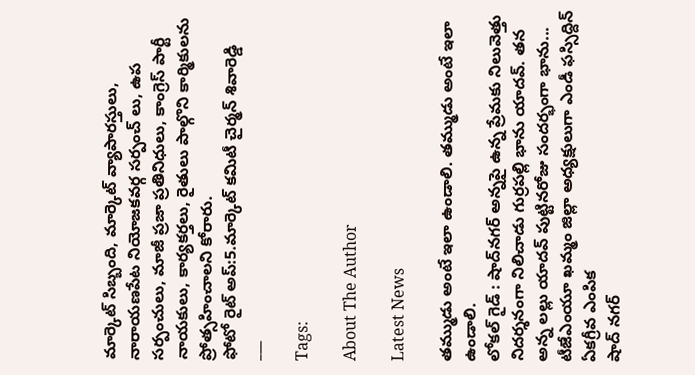మార్కెట్ సిబ్బంది, మార్కెట్ వ్యాపారస్తులు, నారాయణపేట నియోజకవర్గ సర్పంచ్ లు, ఉప సర్పంచులు, మాజీ ప్రజా ప్రతినిధులు, కాంగ్రెస్ పార్టీ నాయకులు, కార్యకర్తలు, రైతులు పాల్గొని కార్మికులను ప్రోత్సహించాలని కోరారు.
ఫోటో రైట్ అప్:5.మార్కెట్ కమిటీ చైర్మన్ శివారెడ్డి
___

Tags:

About The Author

Latest News

తమ్ముడు అంటే ఇలా ఉండాలి. తమ్ముడు అంటే ఇలా ఉండాలి.
లోకల్ గైడ్ : షాద్‌నగర్ అన్నపై ఉన్న ప్రేమకు నిలువెత్తు నిదర్శనంగా నిలిచాడు గుర్రపల్లి భాను యాదవ్. తన అన్న లల్లు యాదవ్ పుట్టినరోజు సందర్భంగా భాను...
టీజేఎంయూ ఖమ్మం జిల్లా అధ్యక్షులుగా ఎండీ ఫస్సిద్దిన్ ఏకగ్రీవ ఎంపిక
షాద్ నగర్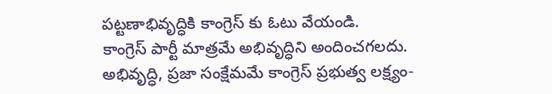పట్టణాభివృద్ధికి కాంగ్రెస్ కు ఓటు వేయండి.
కాంగ్రెస్ పార్టీ మాత్రమే అభివృద్ధిని అందించగలదు.
అభివృద్ధి, ప్రజా సంక్షేమమే కాంగ్రెస్ ప్రభుత్వ లక్ష్యం-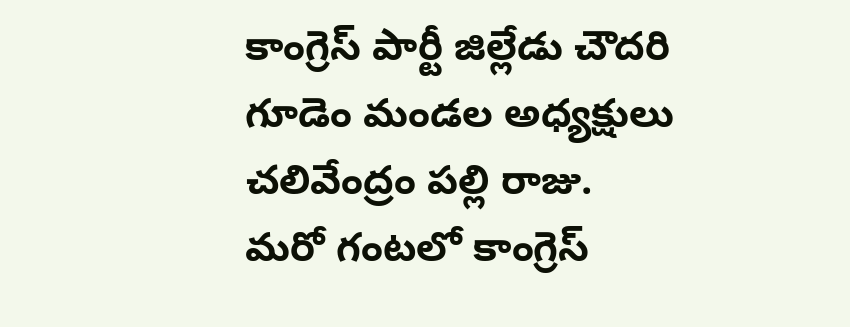కాంగ్రెస్ పార్టీ జిల్లేడు చౌదరి గూడెం మండల అధ్యక్షులు చలివేంద్రం పల్లి రాజు.
మరో గంటలో కాంగ్రెస్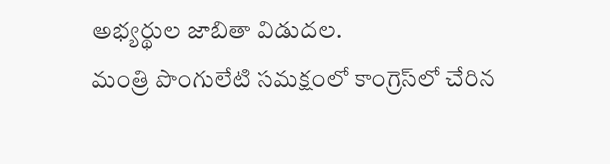అభ్యర్థుల జాబితా విడుదల.
మంత్రి పొంగులేటి సమక్షంలో కాంగ్రెస్‌లో చేరిన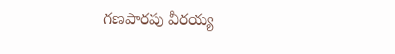గణపారపు వీరయ్య